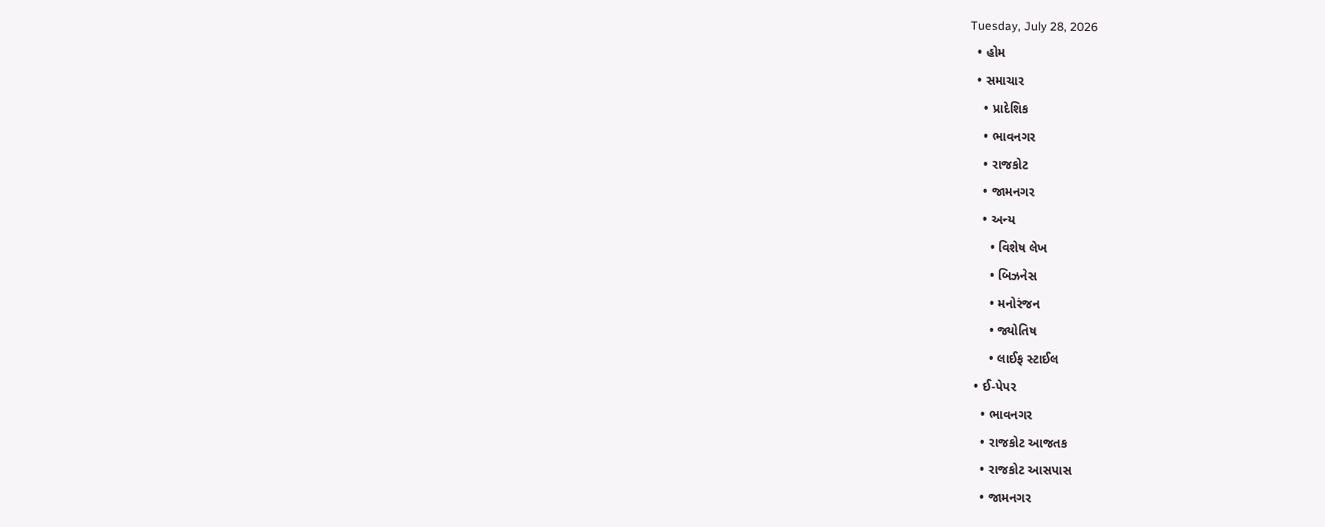Tuesday, July 28, 2026
  • હોમ
  • સમાચાર
    • પ્રાદેશિક
    • ભાવનગર
    • રાજકોટ
    • જામનગર
    • અન્ય
      • વિશેષ લેખ
      • બિઝનેસ
      • મનોરંજન
      • જ્યોતિષ
      • લાઈફ સ્ટાઈલ
  • ઈ-પેપર
    • ભાવનગર
    • રાજકોટ આજતક
    • રાજકોટ આસપાસ
    • જામનગર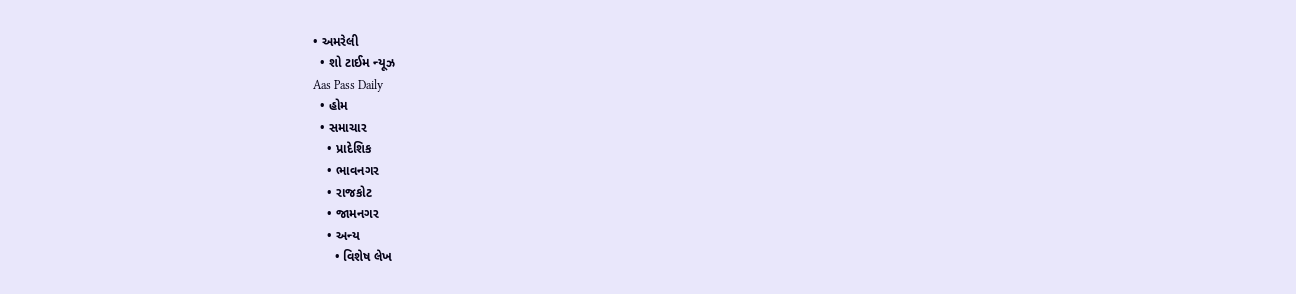• અમરેલી
  • શો ટાઈમ ન્યૂઝ
Aas Pass Daily
  • હોમ
  • સમાચાર
    • પ્રાદેશિક
    • ભાવનગર
    • રાજકોટ
    • જામનગર
    • અન્ય
      • વિશેષ લેખ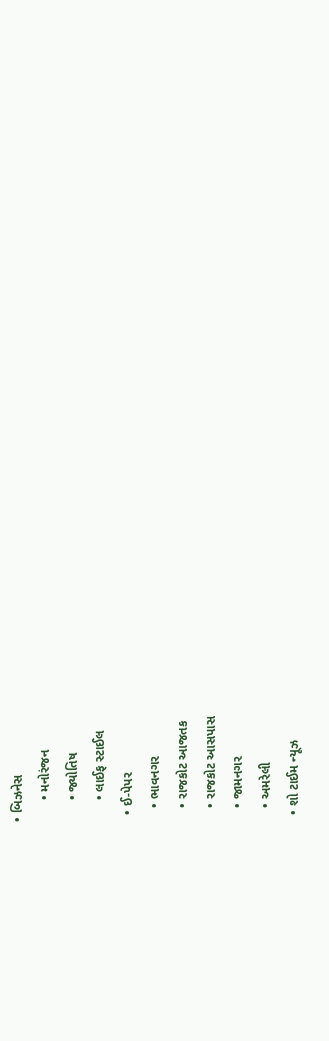• બિઝનેસ
      • મનોરંજન
      • જ્યોતિષ
      • લાઈફ સ્ટાઈલ
  • ઈ-પેપર
    • ભાવનગર
    • રાજકોટ આજતક
    • રાજકોટ આસપાસ
    • જામનગર
    • અમરેલી
  • શો ટાઈમ ન્યૂઝ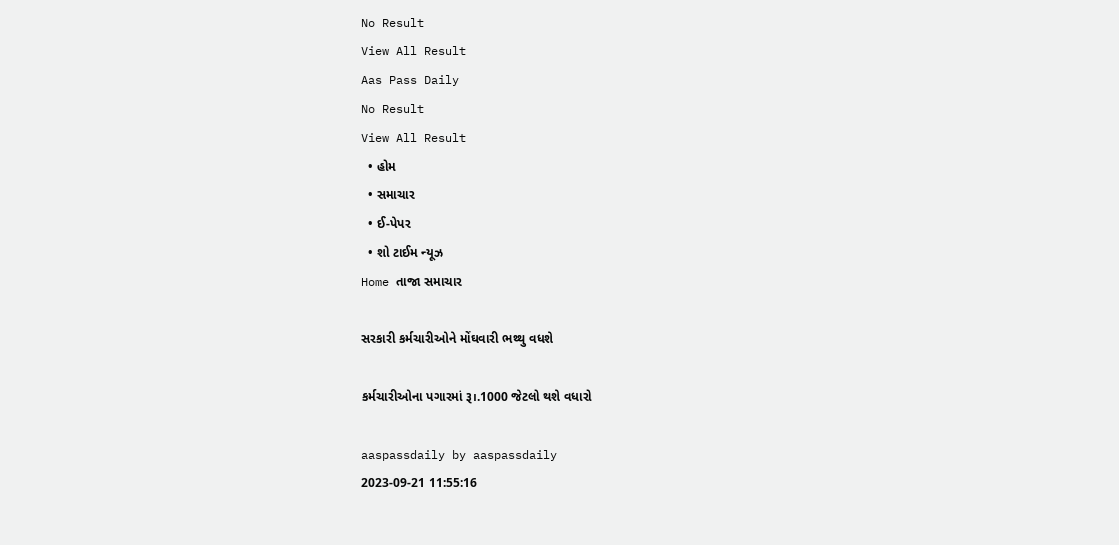No Result
View All Result
Aas Pass Daily
No Result
View All Result
  • હોમ
  • સમાચાર
  • ઈ-પેપર
  • શો ટાઈમ ન્યૂઝ
Home તાજા સમાચાર

સરકારી કર્મચારીઓને મોંઘવારી ભથ્થુ વધશે

કર્મચારીઓના પગારમાં રૂ।.1000 જેટલો થશે વધારો

aaspassdaily by aaspassdaily
2023-09-21 11:55:16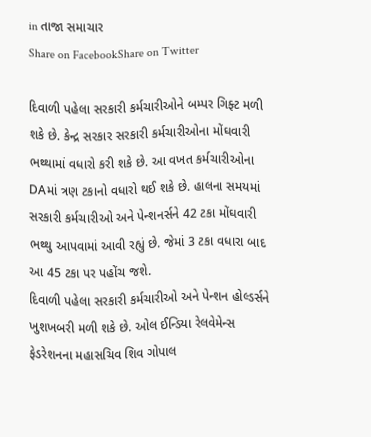in તાજા સમાચાર
Share on FacebookShare on Twitter

દિવાળી પહેલા સરકારી કર્મચારીઓને બમ્પર ગિફ્ટ મળી શકે છે. કેન્દ્ર સરકાર સરકારી કર્મચારીઓના મોંઘવારી ભથ્થામાં વધારો કરી શકે છે. આ વખત કર્મચારીઓના DAમાં ત્રણ ટકાનો વધારો થઈ શકે છે. હાલના સમયમાં સરકારી કર્મચારીઓ અને પેન્શનર્સને 42 ટકા મોંઘવારી ભથ્થુ આપવામાં આવી રહ્યું છે. જેમાં 3 ટકા વધારા બાદ આ 45 ટકા પર પહોંચ જશે.
દિવાળી પહેલા સરકારી કર્મચારીઓ અને પેન્શન હોલ્ડર્સને ખુશખબરી મળી શકે છે. ઓલ ઈન્ડિયા રેલવેમેન્સ ફેડરેશનના મહાસચિવ શિવ ગોપાલ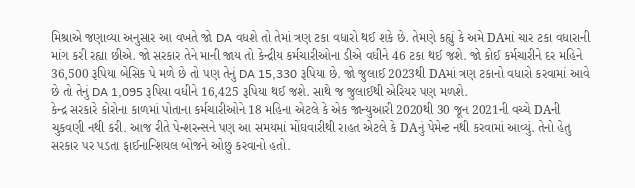મિશ્રાએ જણાવ્યા અનુસાર આ વખતે જો DA વધશે તો તેમાં ત્રણ ટકા વધારો થઈ શકે છે. તેમણે કહ્યું કે અમે DAમાં ચાર ટકા વધારાની માંગ કરી રહ્યા છીએ. જો સરકાર તેને માની જાય તો કેન્દ્રીય કર્મચારીઓના ડીએ વધીને 46 ટકા થઈ જશે. જો કોઈ કર્મચારીને દર મહિને 36,500 રૂપિયા બેસિક પે મળે છે તો પણ તેનું DA 15,330 રૂપિયા છે. જો જુલાઈ 2023થી DAમાં ત્રણ ટકાનો વધારો કરવામાં આવે છે તો તેનું DA 1,095 રૂપિયા વધીને 16,425 રૂપિયા થઈ જશે. સાથે જ જુલાઈથી એરિયર પણ મળશે.
કેન્દ્ર સરકારે કોરોના કાળમાં પોતાના કર્મચારીઓને 18 મહિના એટલે કે એક જાન્યુઆરી 2020થી 30 જૂન 2021ની વચ્ચે DAની ચુકવણી નથી કરી. આજ રીતે પેન્શરન્સને પણ આ સમયમાં મોંઘવારીથી રાહત એટલે કે DAનું પેમેન્ટ નથી કરવામાં આવ્યું. તેનો હેતુ સરકાર પર પડતા ફાઈનાન્શિયલ બોજને ઓછુ કરવાનો હતો.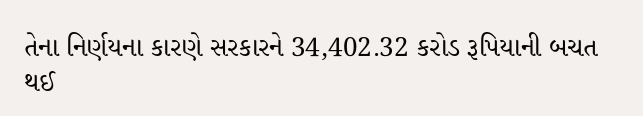તેના નિર્ણયના કારણે સરકારને 34,402.32 કરોડ રૂપિયાની બચત થઈ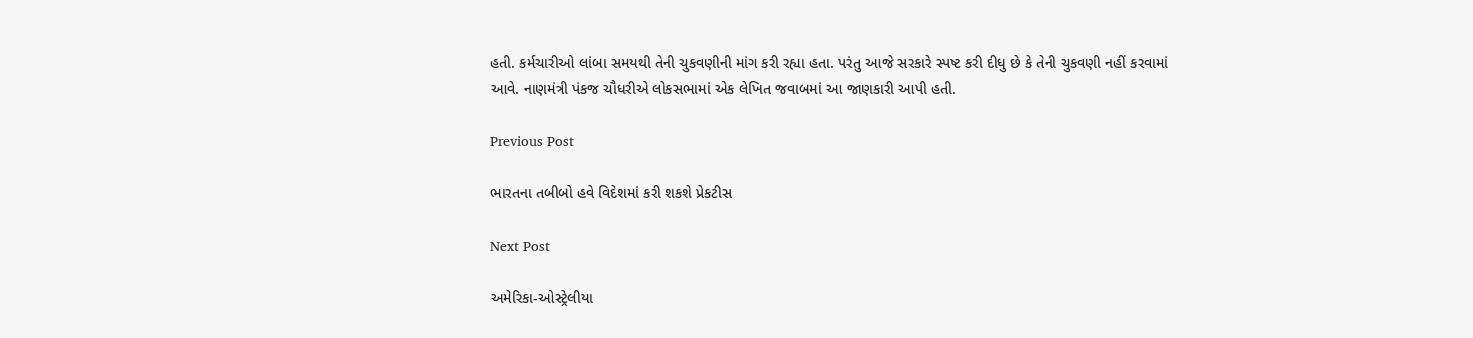હતી. કર્મચારીઓ લાંબા સમયથી તેની ચુકવણીની માંગ કરી રહ્યા હતા. પરંતુ આજે સરકારે સ્પષ્ટ કરી દીધુ છે કે તેની ચુકવણી નહીં કરવામાં આવે. નાણમંત્રી પંકજ ચૌધરીએ લોકસભામાં એક લેખિત જવાબમાં આ જાણકારી આપી હતી.

Previous Post

ભારતના તબીબો હવે વિદેશમાં કરી શકશે પ્રેકટીસ

Next Post

અમેરિકા-ઓસ્ટ્રેલીયા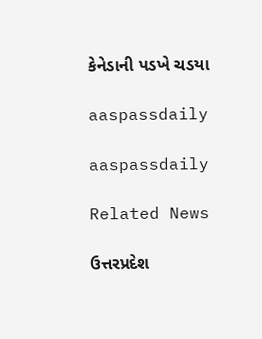કેનેડાની પડખે ચડયા

aaspassdaily

aaspassdaily

Related News

ઉત્તરપ્રદેશ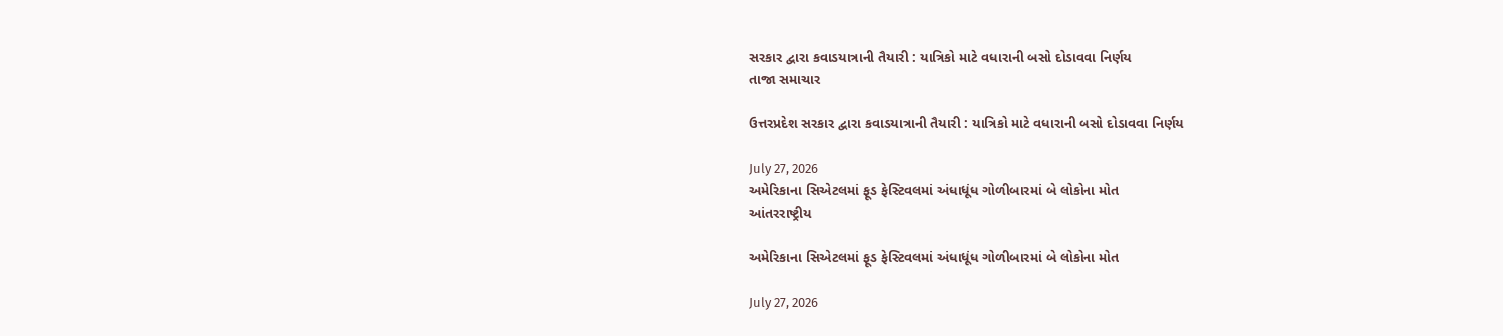સરકાર દ્વારા કવાડયાત્રાની તૈયારી : યાત્રિકો માટે વધારાની બસો દોડાવવા નિર્ણય
તાજા સમાચાર

ઉત્તરપ્રદેશ સરકાર દ્વારા કવાડયાત્રાની તૈયારી : યાત્રિકો માટે વધારાની બસો દોડાવવા નિર્ણય

July 27, 2026
અમેરિકાના સિએટલમાં ફૂડ ફેસ્ટિવલમાં અંધાધૂંધ ગોળીબારમાં બે લોકોના મોત
આંતરરાષ્ટ્રીય

અમેરિકાના સિએટલમાં ફૂડ ફેસ્ટિવલમાં અંધાધૂંધ ગોળીબારમાં બે લોકોના મોત

July 27, 2026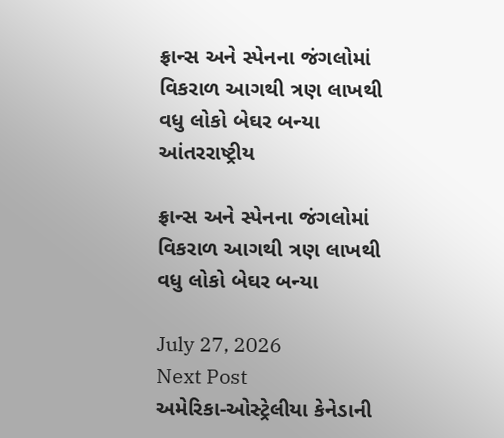ફ્રાન્સ અને સ્પેનના જંગલોમાં વિકરાળ આગથી ત્રણ લાખથી વધુ લોકો બેઘર બન્યા
આંતરરાષ્ટ્રીય

ફ્રાન્સ અને સ્પેનના જંગલોમાં વિકરાળ આગથી ત્રણ લાખથી વધુ લોકો બેઘર બન્યા

July 27, 2026
Next Post
અમેરિકા-ઓસ્ટ્રેલીયા કેનેડાની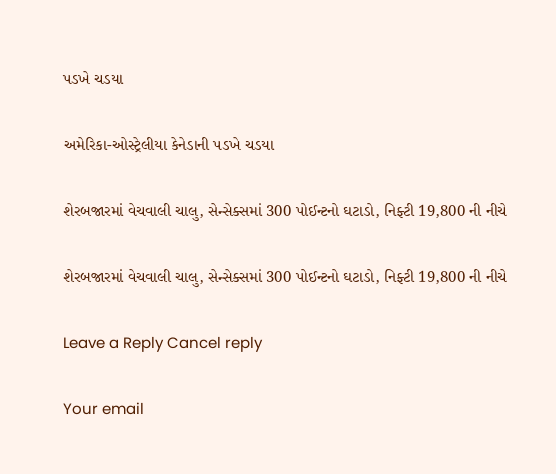પડખે ચડયા

અમેરિકા-ઓસ્ટ્રેલીયા કેનેડાની પડખે ચડયા

શેરબજારમાં વેચવાલી ચાલુ, સેન્સેક્સમાં 300 પોઈન્ટનો ઘટાડો, નિફ્ટી 19,800 ની નીચે

શેરબજારમાં વેચવાલી ચાલુ, સેન્સેક્સમાં 300 પોઈન્ટનો ઘટાડો, નિફ્ટી 19,800 ની નીચે

Leave a Reply Cancel reply

Your email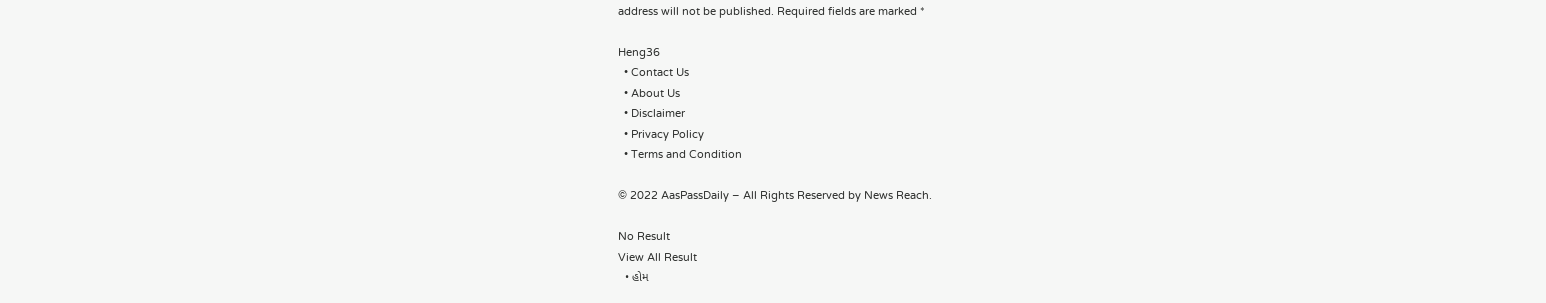address will not be published. Required fields are marked *

Heng36
  • Contact Us
  • About Us
  • Disclaimer
  • Privacy Policy
  • Terms and Condition

© 2022 AasPassDaily – All Rights Reserved by News Reach.

No Result
View All Result
  • હોમ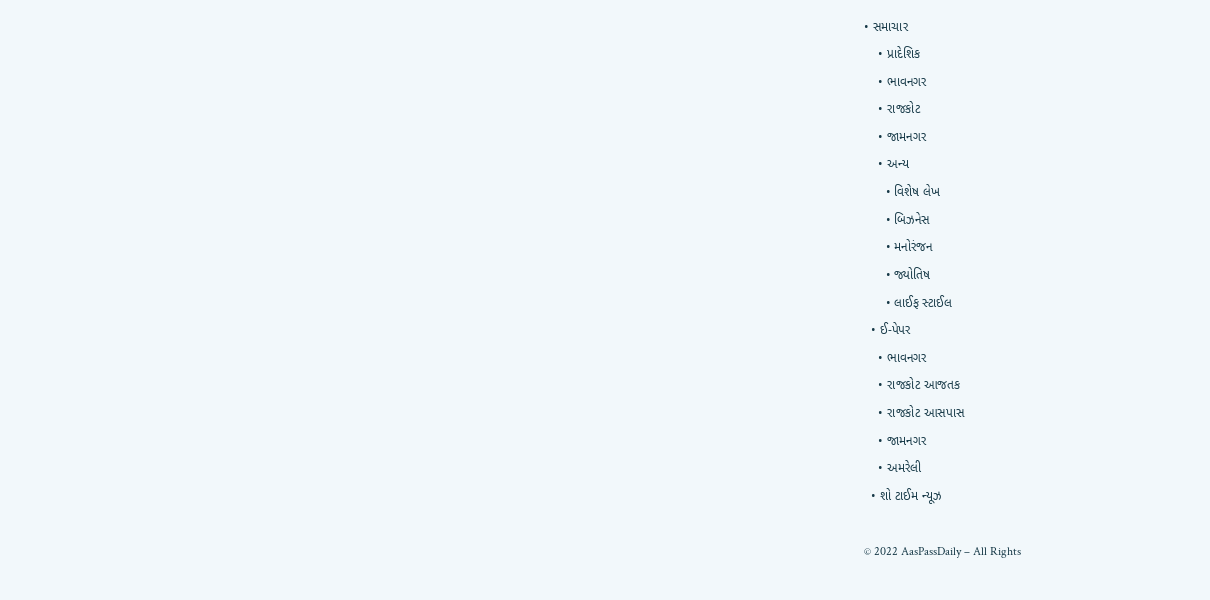• સમાચાર
    • પ્રાદેશિક
    • ભાવનગર
    • રાજકોટ
    • જામનગર
    • અન્ય
      • વિશેષ લેખ
      • બિઝનેસ
      • મનોરંજન
      • જ્યોતિષ
      • લાઈફ સ્ટાઈલ
  • ઈ-પેપર
    • ભાવનગર
    • રાજકોટ આજતક
    • રાજકોટ આસપાસ
    • જામનગર
    • અમરેલી
  • શો ટાઈમ ન્યૂઝ

© 2022 AasPassDaily – All Rights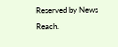Reserved by News Reach.